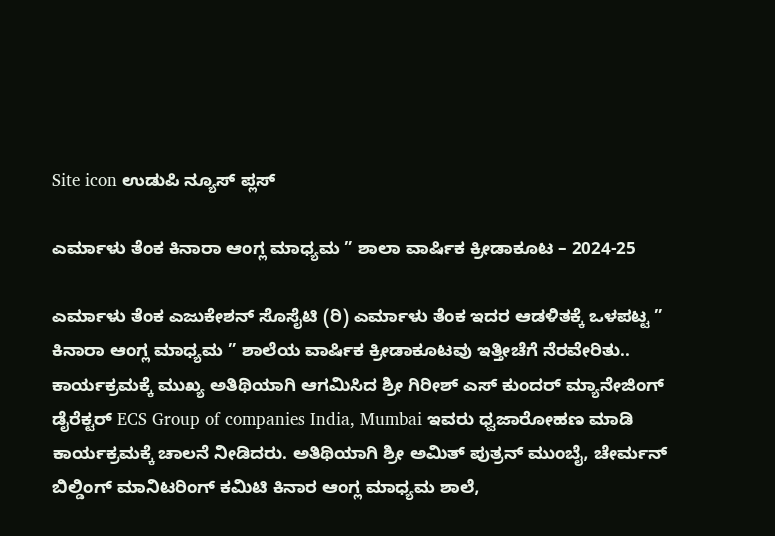Site icon ಉಡುಪಿ ನ್ಯೂಸ್ ಪ್ಲಸ್

ಎರ್ಮಾಳು ತೆಂಕ ಕಿನಾರಾ ಆಂಗ್ಲ ಮಾಧ್ಯಮ ” ಶಾಲಾ ವಾರ್ಷಿಕ ಕ್ರೀಡಾಕೂಟ – 2024-25

ಎರ್ಮಾಳು ತೆಂಕ ಎಜುಕೇಶನ್ ಸೊಸೈಟಿ (ರಿ) ಎರ್ಮಾಳು ತೆಂಕ ಇದರ ಆಡಳಿತಕ್ಕೆ ಒಳಪಟ್ಟ ” ಕಿನಾರಾ ಆಂಗ್ಲ ಮಾಧ್ಯಮ ” ಶಾಲೆಯ ವಾರ್ಷಿಕ ಕ್ರೀಡಾಕೂಟವು ಇತ್ತೀಚೆಗೆ ನೆರವೇರಿತು.. ಕಾರ್ಯಕ್ರಮಕ್ಕೆ ಮುಖ್ಯ ಅತಿಥಿಯಾಗಿ ಆಗಮಿಸಿದ ಶ್ರೀ ಗಿರೀಶ್ ಎಸ್ ಕುಂದರ್ ಮ್ಯಾನೇಜಿಂಗ್ ಡೈರೆಕ್ಟರ್ ECS Group of companies India, Mumbai ಇವರು ಧ್ವಜಾರೋಹಣ ಮಾಡಿ ಕಾರ್ಯಕ್ರಮಕ್ಕೆ ಚಾಲನೆ ನೀಡಿದರು. ಅತಿಥಿಯಾಗಿ ಶ್ರೀ ಅಮಿತ್ ಪುತ್ರನ್ ಮುಂಬೈ, ಚೇರ್ಮನ್ ಬಿಲ್ಡಿಂಗ್ ಮಾನಿಟರಿಂಗ್ ಕಮಿಟಿ ಕಿನಾರ ಆಂಗ್ಲ ಮಾಧ್ಯಮ ಶಾಲೆ,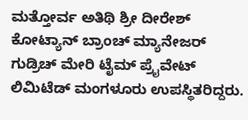ಮತ್ತೋರ್ವ ಅತಿಥಿ ಶ್ರೀ ದೀರೇಶ್ ಕೋಟ್ಯಾನ್ ಬ್ರಾಂಚ್ ಮ್ಯಾನೇಜರ್ ಗುಡ್ರಿಚ್ ಮೇರಿ ಟೈಮ್ ಪ್ರೈವೇಟ್ ಲಿಮಿಟೆಡ್ ಮಂಗಳೂರು ಉಪಸ್ಥಿತರಿದ್ದರು.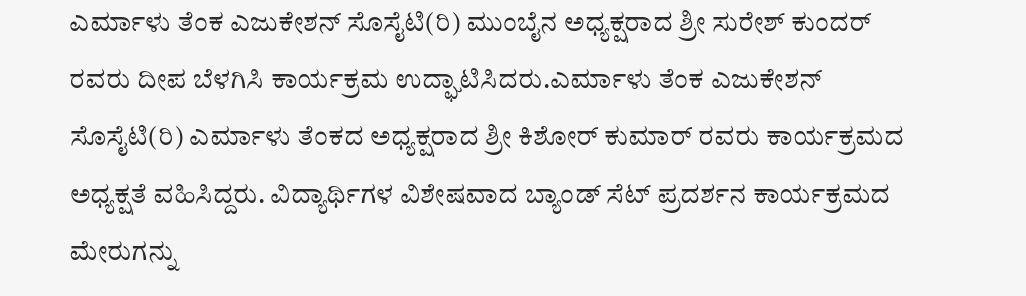ಎರ್ಮಾಳು ತೆಂಕ ಎಜುಕೇಶನ್ ಸೊಸೈಟಿ(ರಿ) ಮುಂಬೈನ ಅಧ್ಯಕ್ಷರಾದ ಶ್ರೀ ಸುರೇಶ್ ಕುಂದರ್ ರವರು ದೀಪ ಬೆಳಗಿಸಿ ಕಾರ್ಯಕ್ರಮ ಉದ್ಘಾಟಿಸಿದರು.ಎರ್ಮಾಳು ತೆಂಕ ಎಜುಕೇಶನ್ ಸೊಸೈಟಿ(ರಿ) ಎರ್ಮಾಳು ತೆಂಕದ ಅಧ್ಯಕ್ಷರಾದ ಶ್ರೀ ಕಿಶೋರ್ ಕುಮಾರ್ ರವರು ಕಾರ್ಯಕ್ರಮದ ಅಧ್ಯಕ್ಷತೆ ವಹಿಸಿದ್ದರು. ವಿದ್ಯಾರ್ಥಿಗಳ ವಿಶೇಷವಾದ ಬ್ಯಾಂಡ್ ಸೆಟ್ ಪ್ರದರ್ಶನ ಕಾರ್ಯಕ್ರಮದ ಮೇರುಗನ್ನು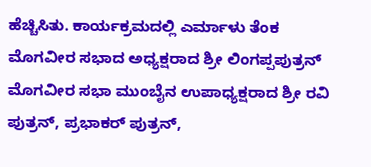ಹೆಚ್ಚಿಸಿತು. ಕಾರ್ಯಕ್ರಮದಲ್ಲಿ ಎರ್ಮಾಳು ತೆಂಕ ಮೊಗವೀರ ಸಭಾದ ಅಧ್ಯಕ್ಷರಾದ ಶ್ರೀ ಲಿಂಗಪ್ಪಪುತ್ರನ್ ಮೊಗವೀರ ಸಭಾ ಮುಂಬೈನ ಉಪಾಧ್ಯಕ್ಷರಾದ ಶ್ರೀ ರವಿ ಪುತ್ರನ್, ಪ್ರಭಾಕರ್ ಪುತ್ರನ್,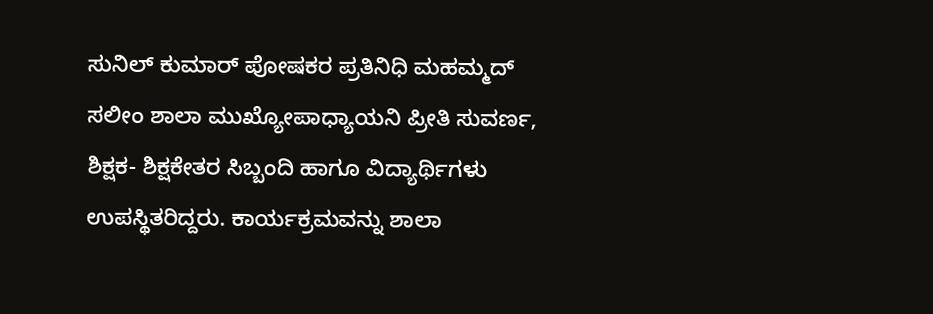ಸುನಿಲ್ ಕುಮಾರ್ ಪೋಷಕರ ಪ್ರತಿನಿಧಿ ಮಹಮ್ಮದ್ ಸಲೀಂ ಶಾಲಾ ಮುಖ್ಯೋಪಾಧ್ಯಾಯನಿ ಪ್ರೀತಿ ಸುವರ್ಣ, ಶಿಕ್ಷಕ- ಶಿಕ್ಷಕೇತರ ಸಿಬ್ಬಂದಿ ಹಾಗೂ ವಿದ್ಯಾರ್ಥಿಗಳು ಉಪಸ್ಥಿತರಿದ್ದರು. ಕಾರ್ಯಕ್ರಮವನ್ನು ಶಾಲಾ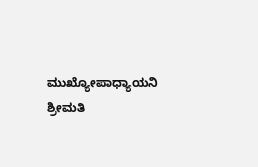ಮುಖ್ಯೋಪಾಧ್ಯಾಯನಿ ಶ್ರೀಮತಿ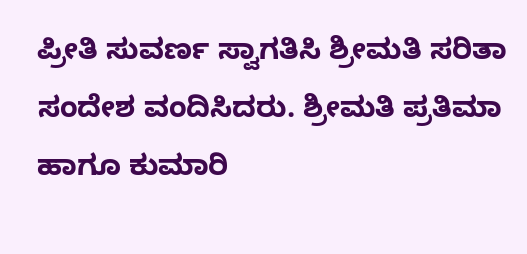ಪ್ರೀತಿ ಸುವರ್ಣ ಸ್ವಾಗತಿಸಿ ಶ್ರೀಮತಿ ಸರಿತಾ ಸಂದೇಶ ವಂದಿಸಿದರು. ಶ್ರೀಮತಿ ಪ್ರತಿಮಾ ಹಾಗೂ ಕುಮಾರಿ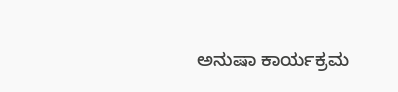ಅನುಷಾ ಕಾರ್ಯಕ್ರಮ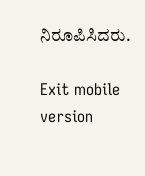ನಿರೂಪಿಸಿದರು.

Exit mobile version